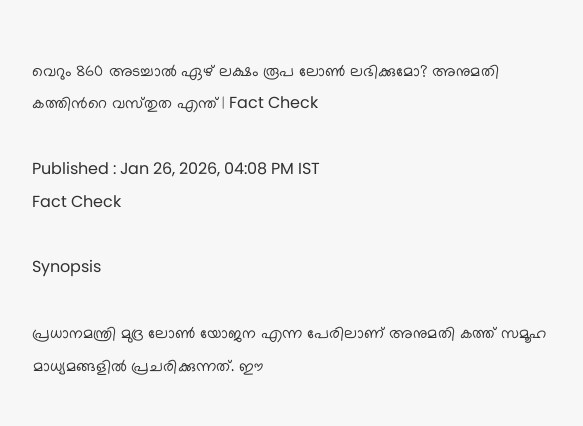വെറും 860 അടച്ചാല്‍ ഏഴ് ലക്ഷം രൂപ ലോണ്‍ ലഭിക്കുമോ? അനുമതി കത്തിന്‍റെ വസ്‌തുത എന്ത് ‌| Fact Check

Published : Jan 26, 2026, 04:08 PM IST
Fact Check

Synopsis

പ്രധാനമന്ത്രി മുദ്ര ലോണ്‍ യോജന എന്ന പേരിലാണ് അനുമതി കത്ത് സമൂഹ മാധ്യമങ്ങളില്‍ പ്രചരിക്കുന്നത്. ഈ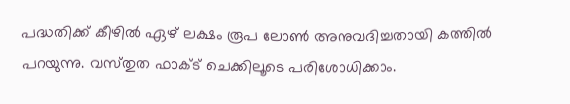പദ്ധതിക്ക് കീഴില്‍ ഏഴ് ലക്ഷം രൂപ ലോണ്‍ അനുവദിച്ചതായി കത്തില്‍ പറയുന്നു. വസ്‌തുത ഫാക്‌ട് ചെക്കിലൂടെ പരിശോധിക്കാം.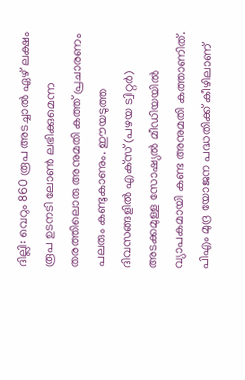ദില്ലി: വെറും 860 രൂപ അടച്ചാല്‍ ഏഴ് ലക്ഷം രൂപ ഉടനടി ലോണ്‍ ലഭിക്കുമെന്ന തരത്തിലൊരു അനുമതി കത്ത് പ്രചാരണം പലരും കണ്ടുകാണും. ഈയടുത്ത ദിവസങ്ങളില്‍ എക്‌സ് (പഴയ ട്വിറ്റര്‍) അടക്കമുള്ള സോഷ്യല്‍ മീഡിയയില്‍ വ്യാപകമായി കണ്ട അനുമതി കത്താണിത്. പിഎം മുദ്ര യോജന പദ്ധതിക്ക് കീഴിലാണ്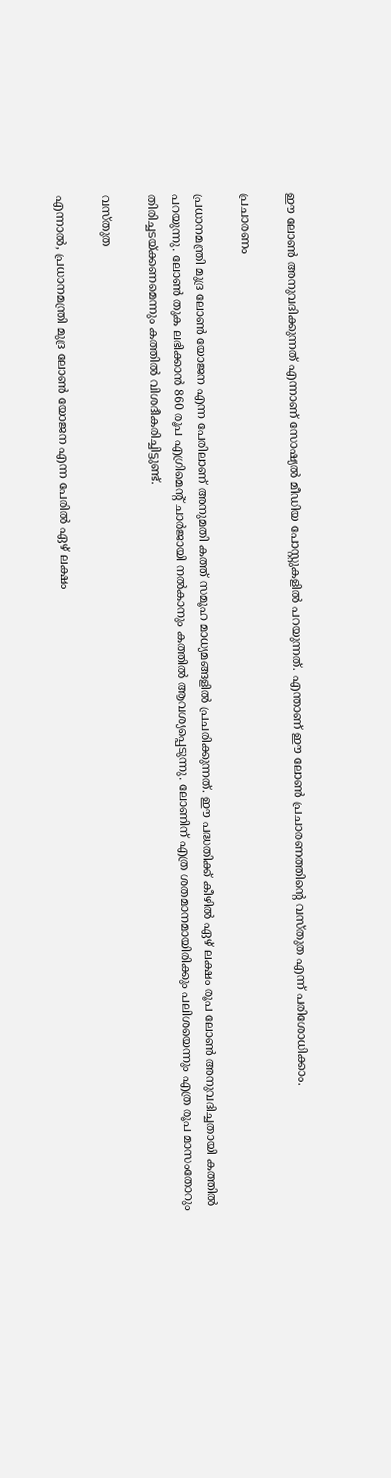ഈ ലോണ്‍ അനുവദിക്കുന്നത് എന്നാണ് സോഷ്യല്‍ മീഡിയ പോസ്റ്റുകളില്‍ പറയുന്നത്. എന്താണ് ഈ ലോണ്‍ പ്രചാരണത്തിന്‍റെ വസ്‌തുത എന്ന് പരിശോധിക്കാം.

പ്രചാരണം

പ്രധാനമന്ത്രി മുദ്ര ലോണ്‍ യോജന എന്ന പേരിലാണ് അനുമതി കത്ത് സമൂഹ മാധ്യമങ്ങളില്‍ പ്രചരിക്കുന്നത്. ഈ പദ്ധതിക്ക് കീഴില്‍ ഏഴ് ലക്ഷം രൂപ ലോണ്‍ അനുവദിച്ചതായി കത്തില്‍ പറയുന്നു. ലോണ്‍ തുക ലഭിക്കാന്‍ 860 രൂപ എഗ്രിമെന്‍റ് ചാര്‍ജായി നല്‍കാനും കത്തില്‍ ആവശ്യപ്പെടുന്നു. ലോണിന് എത്ര ശതമാനമായിരിക്കും പലിശയെന്നും എത്ര രൂപ മാസംതോറും തിരിച്ചടയ്‌ക്കണമെന്നും കത്തില്‍ വിശദീകരിച്ചിട്ടുണ്ട്.

വസ്‌തുത

എന്നാല്‍, പ്രധാനമന്ത്രി മുദ്ര ലോണ്‍ യോജന എന്ന പേരില്‍ ഏഴ് ലക്ഷം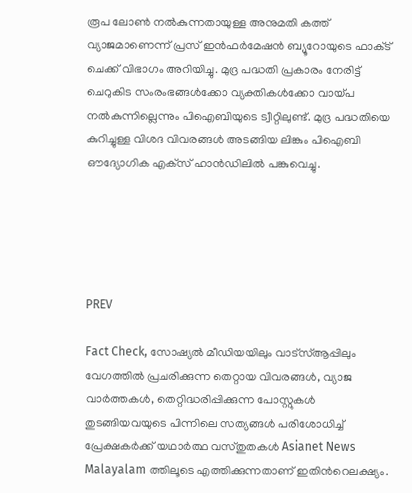രൂപ ലോണ്‍ നല്‍കുന്നതായുള്ള അനുമതി കത്ത് വ്യാജമാണെന്ന് പ്രസ് ഇന്‍ഫര്‍മേഷന്‍ ബ്യൂറോയുടെ ഫാക്‌ട് ചെക്ക് വിഭാഗം അറിയിച്ചു. മുദ്ര പദ്ധതി പ്രകാരം നേരിട്ട് ചെറുകിട സംരംഭങ്ങള്‍ക്കോ വ്യക്തികള്‍ക്കോ വായ്‌പ നല്‍കുന്നില്ലെന്നും പിഐബിയുടെ ട്വീറ്റിലുണ്ട്. മുദ്ര പദ്ധതിയെ കുറിച്ചുള്ള വിശദ വിവരങ്ങള്‍ അടങ്ങിയ ലിങ്കും പിഐബി ഔദ്യോഗിക എക്‌സ് ഹാന്‍ഡിലില്‍ പങ്കുവെച്ചു.





PREV

Fact Check, സോഷ്യൽ മീഡിയയിലും വാട്സ്ആപ്പിലും വേഗത്തിൽ പ്രചരിക്കുന്ന തെറ്റായ വിവരങ്ങൾ, വ്യാജ വാർത്തകൾ, തെറ്റിദ്ധരിപ്പിക്കുന്ന പോസ്റ്റുകൾ തുടങ്ങിയവയുടെ പിന്നിലെ സത്യങ്ങൾ പരിശോധിച്ച് പ്രേക്ഷകർക്ക് യഥാർത്ഥ വസ്തുതകൾ Asianet News Malayalam ത്തിലൂടെ എത്തിക്കുന്നതാണ് ഇതിന്‍റെലക്ഷ്യം.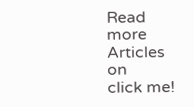Read more Articles on
click me!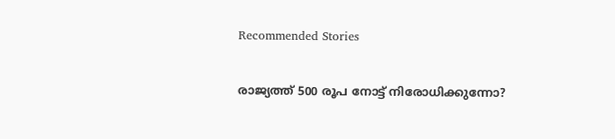Recommended Stories

രാജ്യത്ത് 500 രൂപ നോട്ട് നിരോധിക്കുന്നോ?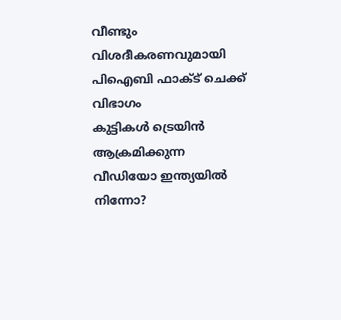വീണ്ടും വിശദീകരണവുമായി പിഐബി ഫാക്‌ട് ചെക്ക് വിഭാഗം
കുട്ടികള്‍ ട്രെയിന്‍ ആക്രമിക്കുന്ന വീഡിയോ ഇന്ത്യയില്‍ നിന്നോ?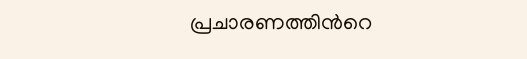പ്രചാരണത്തിന്‍റെ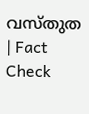വസ്‌തുത | Fact Check